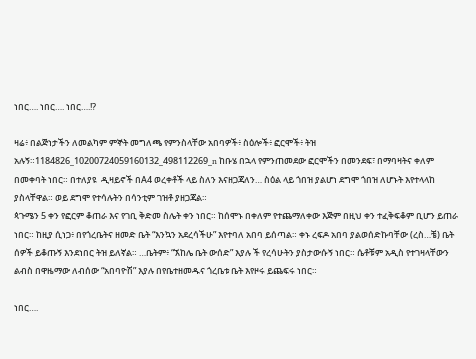ነበር…. ነበር…. ነበር….!?

ዛሬ፥ በልጅነታችን ለመልካም ምኞት መግለጫ የምንስላቸው አበባዎች፥ ስዕሎች፥ ፎርሞች፥ ትዝ አሉኝ።1184826_10200724059160132_498112269_n ከቡሄ በኋላ የምንጠመደው ፎርሞችን በመንደፍ፣ በማባዛትና ቀለም በመቀባት ነበር። በተለያዩ  ዲዛይኖች በA4 ወረቀቶች ላይ ስለን እናዘጋጃለን… ስዕል ላይ ጎበዝ ያልሆነ ደግሞ ጎበዝ ለሆኑት እየተላላከ ያስላቸዋል። ወይ ደግሞ የተሳሉትን በሳንቲም ገዝቶ ያዘጋጃል።
ጳጉሜን 5 ቀን የፎርም ቆጠራ እና የገቢ ቅድመ ስሌት ቀን ነበር። ከሰሞኑ በቀለም የተጨማለቀው እጅም በዚህ ቀን ተፈቅፍቆም ቢሆን ይጠራ ነበር። ከዚያ ሲነጋ፥ በየጎረቤትና ዘመድ ቤት “እንኳን አደረሳችሁ” እየተባለ አበባ ይሰጣል። ቀኑ ረፍዶ አበባ ያልወሰድኩባቸው (ረስ…ቼ) ቤት ሰዎች ይቆጡኝ እንደነበር ትዝ ይለኛል። …ቤትም፥ “ኧከሌ ቤት ውሰድ” እያሉ ች የረሳሁትን ያስታውሱኝ ነበር። ሴቶቹም አዲስ የተገዛላቸውን ልብስ በዋዜማው ለብሰው “አበባዮሽ” እያሉ በየቤተዘመዱና ጎረቤቱ ቤት እየዞሩ ይጨፍሩ ነበር።

ነበር….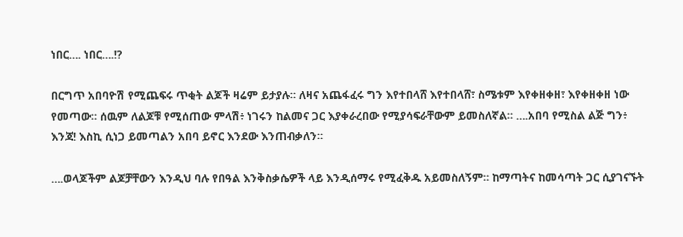ነበር…. ነበር….!?

በርግጥ አበባዮሽ የሚጨፍሩ ጥቂት ልጆች ዛሬም ይታያሉ። ለዛና አጨፋፈሩ ግን እየተበላሸ እየተበላሸ፣ ስሜቱም እየቀዘቀዘ፣ እየቀዘቀዘ ነው የመጣው። ሰዉም ለልጆቹ የሚሰጠው ምላሽ፥ ነገሩን ከልመና ጋር እያቀራረበው የሚያሳፍራቸውም ይመስለኛል። ….አበባ የሚስል ልጅ ግን፥ እንጃ! እስኪ ሲነጋ ይመጣልን አበባ ይኖር እንደው እንጠብቃለን።

….ወላጆችም ልጆቻቸውን እንዲህ ባሉ የበዓል እንቅስቃሴዎች ላይ እንዲሰማሩ የሚፈቅዱ አይመስለኝም። ከማጣትና ከመሳጣት ጋር ሲያገናኙት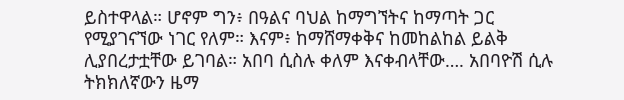ይስተዋላል። ሆኖም ግን፥ በዓልና ባህል ከማግኘትና ከማጣት ጋር የሚያገናኘው ነገር የለም። እናም፥ ከማሸማቀቅና ከመከልከል ይልቅ ሊያበረታቷቸው ይገባል። አበባ ሲስሉ ቀለም እናቀብላቸው…. አበባዮሽ ሲሉ ትክክለኛውን ዜማ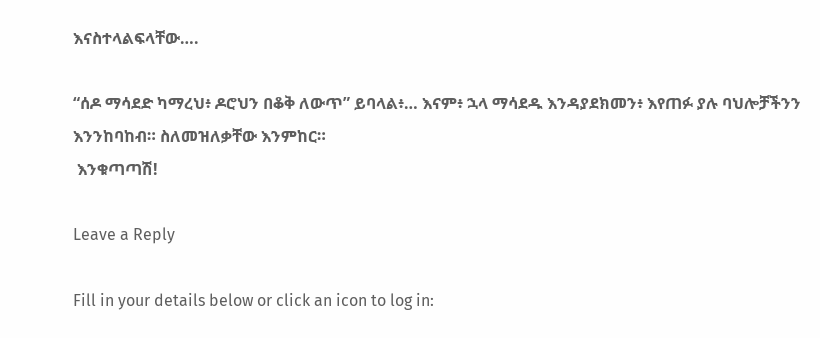እናስተላልፍላቸው….

“ሰዶ ማሳደድ ካማረህ፥ ዶሮህን በቆቅ ለውጥ” ይባላል፥… እናም፥ ኋላ ማሳደዱ እንዳያደክመን፥ እየጠፉ ያሉ ባህሎቻችንን እንንከባከብ። ስለመዝለቃቸው እንምከር።
 እንቁጣጣሽ!

Leave a Reply

Fill in your details below or click an icon to log in: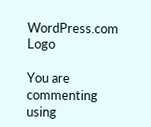WordPress.com Logo

You are commenting using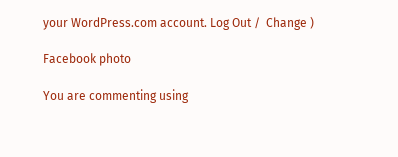your WordPress.com account. Log Out /  Change )

Facebook photo

You are commenting using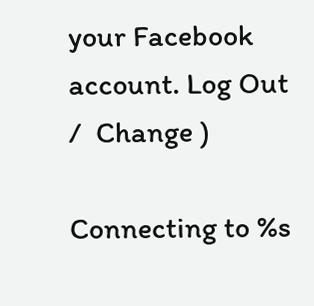your Facebook account. Log Out /  Change )

Connecting to %s